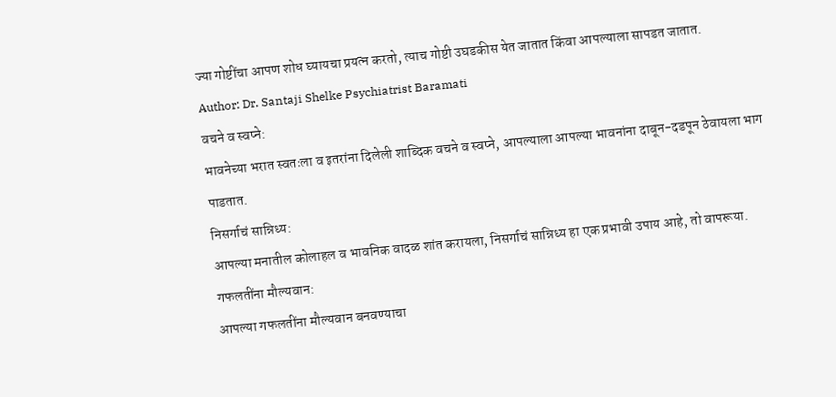ज्या गोष्टींचा आपण शोध घ्यायचा प्रयत्न करतो, त्याच गोष्टी उघडकीस येत जातात किंवा आपल्याला सापडत जातात.
Author: Dr. Santaji Shelke Psychiatrist Baramati
वचने व स्वप्ने:
भावनेच्या भरात स्वतःला व इतरांना दिलेली शाब्दिक वचने व स्वप्ने, आपल्याला आपल्या भावनांना दाबून-दडपून ठेवायला भाग पाडतात.
निसर्गाचं सान्निध्य:
आपल्या मनातील कोलाहल व भावनिक वादळ शांत करायला, निसर्गाचं सान्निध्य हा एक प्रभावी उपाय आहे, तो वापरूया.
गफलतींना मौल्यवान:
आपल्या गफलतींना मौल्यवान बनवण्याचा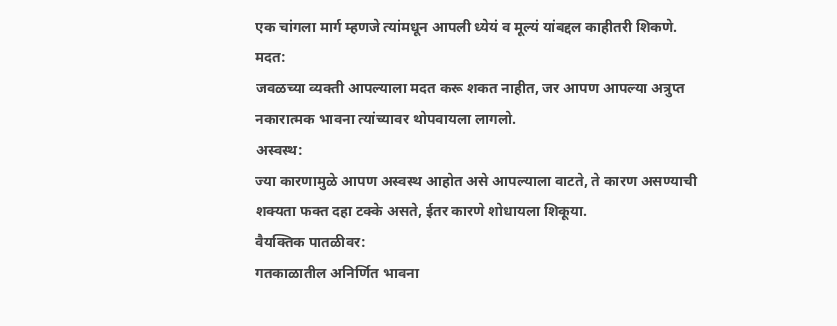एक चांगला मार्ग म्हणजे त्यांमधून आपली ध्येयं व मूल्यं यांबद्दल काहीतरी शिकणे.
मदत:
जवळच्या व्यक्ती आपल्याला मदत करू शकत नाहीत, जर आपण आपल्या अत्रुप्त नकारात्मक भावना त्यांच्यावर थोपवायला लागलो.
अस्वस्थ:
ज्या कारणामुळे आपण अस्वस्थ आहोत असे आपल्याला वाटते, ते कारण असण्याची शक्यता फक्त दहा टक्के असते, ईतर कारणे शोधायला शिकूया.
वैयक्तिक पातळीवर:
गतकाळातील अनिर्णित भावना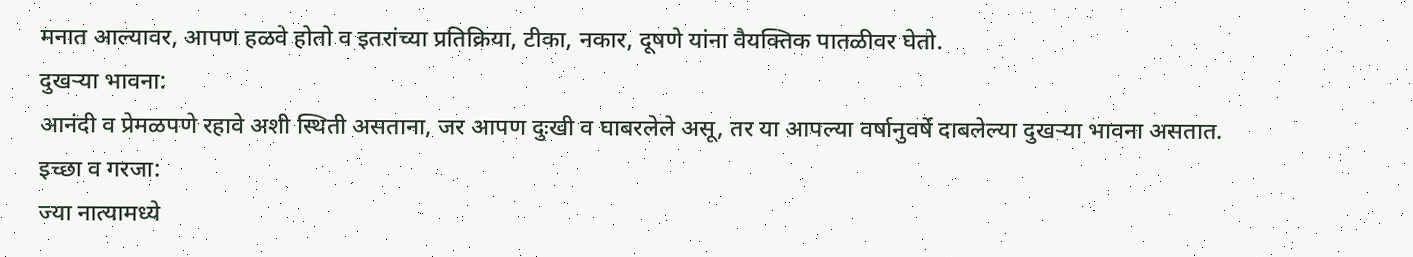मनात आल्यावर, आपण हळवे होतो व इतरांच्या प्रतिक्रिया, टीका, नकार, दूषणे यांना वैयक्तिक पातळीवर घेतो.
दुखऱ्या भावना:
आनंदी व प्रेमळपणे रहावे अशी स्थिती असताना, जर आपण दुःखी व घाबरलेले असू, तर या आपल्या वर्षानुवर्षे दाबलेल्या दुखऱ्या भावना असतात.
इच्छा व गरजा:
ज्या नात्यामध्ये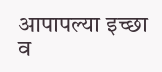आपापल्या इच्छा व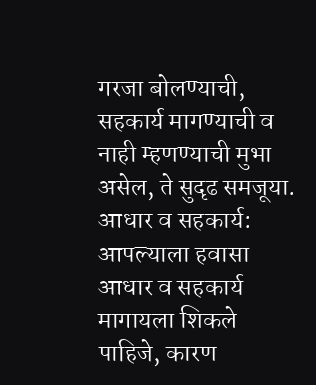गरजा बोलण्याची, सहकार्य मागण्याची व नाही म्हणण्याची मुभा असेल, ते सुदृढ समजूया.
आधार व सहकार्य:
आपल्याला हवासा आधार व सहकार्य मागायला शिकले पाहिजे, कारण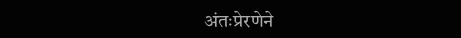अंतःप्रेरणेने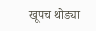खूपच थोड्या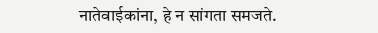नातेवाईकांना, हे न सांगता समजते.